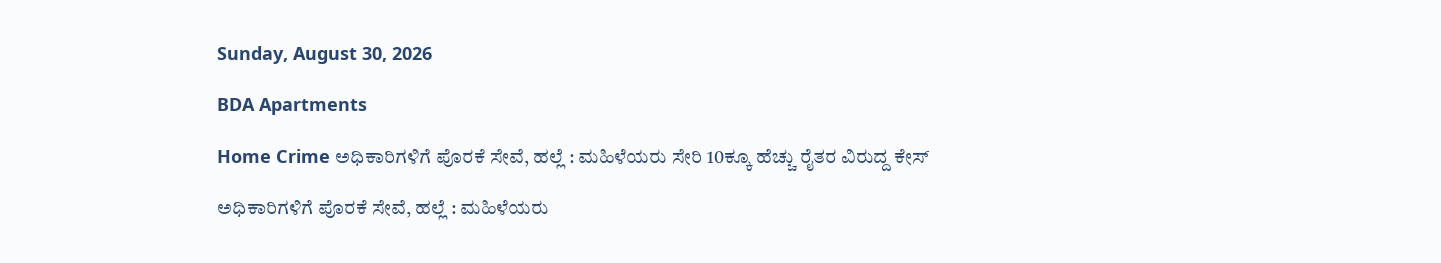Sunday, August 30, 2026

BDA Apartments

Home Crime ಅಧಿಕಾರಿಗಳಿಗೆ ಪೊರಕೆ ಸೇವೆ, ಹಲ್ಲೆ : ಮಹಿಳೆಯರು ಸೇರಿ 10ಕ್ಕೂ ಹೆಚ್ಚು ರೈತರ ವಿರುದ್ದ ಕೇಸ್

ಅಧಿಕಾರಿಗಳಿಗೆ ಪೊರಕೆ ಸೇವೆ, ಹಲ್ಲೆ : ಮಹಿಳೆಯರು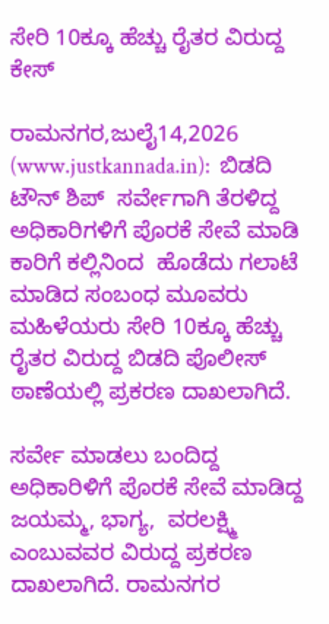ಸೇರಿ 10ಕ್ಕೂ ಹೆಚ್ಚು ರೈತರ ವಿರುದ್ದ ಕೇಸ್

ರಾಮನಗರ,ಜುಲೈ14,2026 (www.justkannada.in):  ಬಿಡದಿ ಟೌನ್ ಶಿಪ್  ಸರ್ವೇಗಾಗಿ ತೆರಳಿದ್ದ ಅಧಿಕಾರಿಗಳಿಗೆ ಪೊರಕೆ ಸೇವೆ ಮಾಡಿ ಕಾರಿಗೆ ಕಲ್ಲಿನಿಂದ  ಹೊಡೆದು ಗಲಾಟೆ ಮಾಡಿದ ಸಂಬಂಧ ಮೂವರು ಮಹಿಳೆಯರು ಸೇರಿ 10ಕ್ಕೂ ಹೆಚ್ಚು ರೈತರ ವಿರುದ್ದ ಬಿಡದಿ ಪೊಲೀಸ್ ಠಾಣೆಯಲ್ಲಿ ಪ್ರಕರಣ ದಾಖಲಾಗಿದೆ.

ಸರ್ವೇ ಮಾಡಲು ಬಂದಿದ್ದ ಅಧಿಕಾರಿಳಿಗೆ ಪೊರಕೆ ಸೇವೆ ಮಾಡಿದ್ದ ಜಯಮ್ಮ, ಭಾಗ್ಯ,  ವರಲಕ್ಷ್ಮಿ ಎಂಬುವವರ ವಿರುದ್ದ ಪ್ರಕರಣ ದಾಖಲಾಗಿದೆ. ರಾಮನಗರ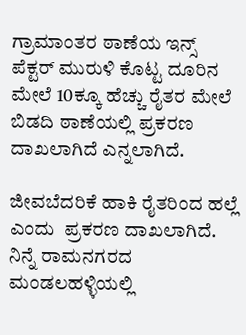ಗ್ರಾಮಾಂತರ ಠಾಣೆಯ ಇನ್ಸ್ ಪೆಕ್ಟರ್ ಮುರುಳಿ ಕೊಟ್ಟ ದೂರಿನ ಮೇಲೆ 10ಕ್ಕೂ ಹೆಚ್ಚು ರೈತರ ಮೇಲೆ ಬಿಡದಿ ಠಾಣೆಯಲ್ಲಿ ಪ್ರಕರಣ ದಾಖಲಾಗಿದೆ ಎನ್ನಲಾಗಿದೆ.

ಜೀವಬೆದರಿಕೆ ಹಾಕಿ ರೈತರಿಂದ ಹಲ್ಲೆ ಎಂದು  ಪ್ರಕರಣ ದಾಖಲಾಗಿದೆ.  ನಿನ್ನೆ ರಾಮನಗರದ  ಮಂಡಲಹಳ್ಳಿಯಲ್ಲಿ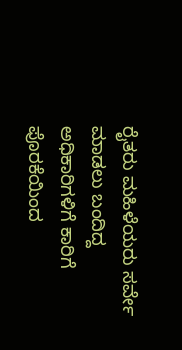ರೈತರು ಮಹಿಳೆಯರು ಸರ್ವೇ ಮಾಡಲು ಬಂದಿದ್ದ  ಅಧಿಕಾರಿಗಳಿಗೆ ಕಾರಿಗೆ ಪೊರಕೆಯಿಂದ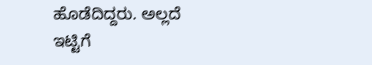ಹೊಡೆದಿದ್ದರು. ಅಲ್ಲದೆ ಇಟ್ಟಿಗೆ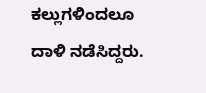ಕಲ್ಲುಗಳಿಂದಲೂ ದಾಳಿ ನಡೆಸಿದ್ದರು.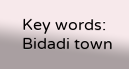Key words: Bidadi town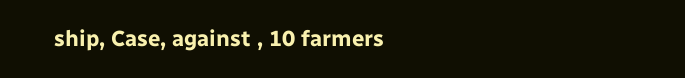ship, Case, against , 10 farmers